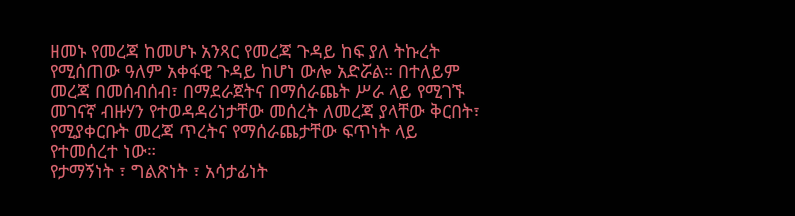ዘመኑ የመረጃ ከመሆኑ አንጻር የመረጃ ጉዳይ ከፍ ያለ ትኩረት የሚሰጠው ዓለም አቀፋዊ ጉዳይ ከሆነ ውሎ አድሯል። በተለይም መረጃ በመሰብሰብ፣ በማደራጀትና በማሰራጨት ሥራ ላይ የሚገኙ መገናኛ ብዙሃን የተወዳዳሪነታቸው መሰረት ለመረጃ ያላቸው ቅርበት፣ የሚያቀርቡት መረጃ ጥረትና የማሰራጨታቸው ፍጥነት ላይ የተመሰረተ ነው።
የታማኝነት ፣ ግልጽነት ፣ አሳታፊነት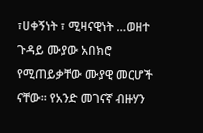፣ሀቀኝነት ፣ ሚዛናዊነት …ወዘተ ጉዳይ ሙያው አበክሮ የሚጠይቃቸው ሙያዊ መርሆች ናቸው። የአንድ መገናኛ ብዙሃን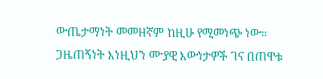ውጤታማነት መመዘኛም ከዚሁ የሚመነጭ ነው።
ጋዜጠኝነት እነዚህን ሙያዊ እውነታዎች ገና በጠዋቱ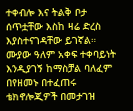ተቀብሎ እና ትልቅ ቦታ ሰጥቷቸው እስከ ዛሬ ድረስ እያስተናገዳቸው ይገኛል። ሙያው ዓለም አቀፍ ተቀባይነት እንዲያገኝ ከማስቻል ባለፈም በየዘመኑ በተፈጠሩ ቴክኖሎጂዎች በመታገዝ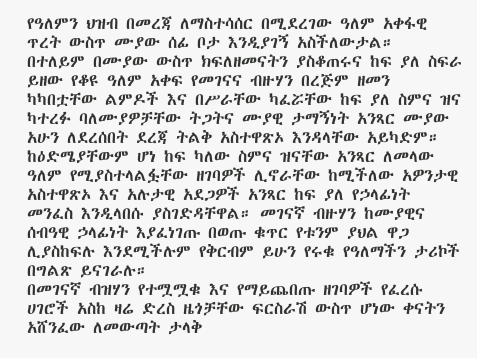የዓለምን ህዝብ በመረጃ ለማስተሳሰር በሚደረገው ዓለም አቀፋዊ ጥረት ውስጥ ሙያው ሰፊ ቦታ እንዲያገኝ አስችለውታል።
በተለይም በሙያው ውስጥ ክፍለዘመናትን ያስቆጠሩና ከፍ ያለ ስፍራ ይዘው የቆዩ ዓለም አቀፍ የመገናና ብዙሃን በረጅም ዘመን ካካበቷቸው ልምዶች እና በሥራቸው ካፈሯቸው ከፍ ያለ ስምና ዝና ካተረፉ ባለሙያዎቻቸው ትጋትና ሙያዊ ታማኝነት አንጻር ሙያው አሁን ለደረሰበት ደረጃ ትልቅ አስተዋጽኦ እንዳላቸው አይካድም።
ከዕድሜያቸውም ሆነ ከፍ ካለው ስምና ዝናቸው አንጻር ለመላው ዓለም የሚያስተላልፏቸው ዘገባዎች ሊኖራቸው ከሚችለው አዎንታዊ አስተዋጽኦ እና አሉታዊ አደጋዎች አንጻር ከፍ ያለ የኃላፊነት መንፈስ እንዲላበሱ ያስገድዳቸዋል። መገናኛ ብዙሃን ከሙያዊና ሰብዓዊ ኃላፊነት እያፈነገጡ በወጡ ቁጥር የቱንም ያህል ዋጋ ሊያስከፍሉ እንደሚችሉም የቅርብም ይሁን የሩቁ የዓለማችን ታሪኮች በግልጽ ይናገራሉ።
በመገናኛ ብዝሃን የተሟሟቁ እና የማይጨበጡ ዘገባዎች የፈረሱ ሀገሮች አስከ ዛሬ ድረስ ዜጎቻቸው ፍርስራሽ ውስጥ ሆነው ቀናትን አሸንፈው ለመውጣት ታላቅ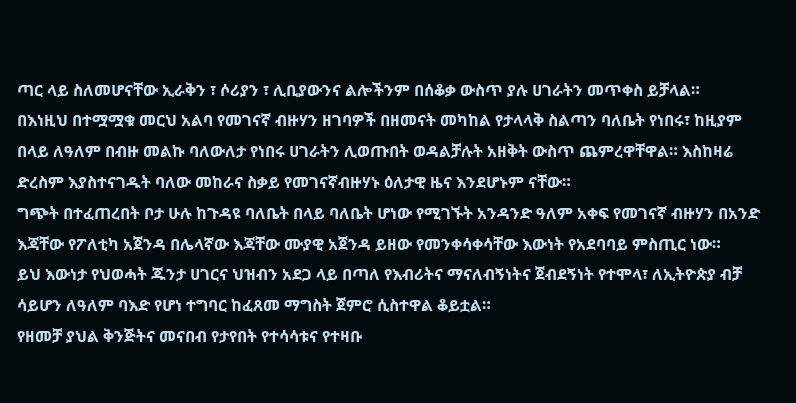ጣር ላይ ስለመሆናቸው ኢራቅን ፣ ሶሪያን ፣ ሊቢያውንና ልሎችንም በሰቆቃ ውስጥ ያሉ ሀገራትን መጥቀስ ይቻላል።
በእነዚህ በተሟሟቁ መርህ አልባ የመገናኛ ብዙሃን ዘገባዎች በዘመናት መካከል የታላላቅ ስልጣን ባለቤት የነበሩ፣ ከዚያም በላይ ለዓለም በብዙ መልኩ ባለውለታ የነበሩ ሀገራትን ሊወጡበት ወዳልቻሉት አዘቅት ውስጥ ጨምረዋቸዋል። እስከዛሬ ድረስም እያስተናገዱት ባለው መከራና ስቃይ የመገናኛብዙሃኑ ዕለታዊ ዜና እንደሆኑም ናቸው።
ግጭት በተፈጠረበት ቦታ ሁሉ ከጉዳዩ ባለቤት በላይ ባለቤት ሆነው የሚገኙት አንዳንድ ዓለም አቀፍ የመገናኛ ብዙሃን በአንድ እጃቸው የፖለቲካ አጀንዳ በሌላኛው እጃቸው ሙያዊ አጀንዳ ይዘው የመንቀሳቀሳቸው እውነት የአደባባይ ምስጢር ነው።
ይህ እውነታ የህወሓት ጁንታ ሀገርና ህዝብን አደጋ ላይ በጣለ የእብሪትና ማናለብኝነትና ጀብደኝነት የተሞላ፣ ለኢትዮጵያ ብቻ ሳይሆን ለዓለም ባእድ የሆነ ተግባር ከፈጸመ ማግስት ጀምሮ ሲስተዋል ቆይቷል።
የዘመቻ ያህል ቅንጅትና መናበብ የታየበት የተሳሳቱና የተዛቡ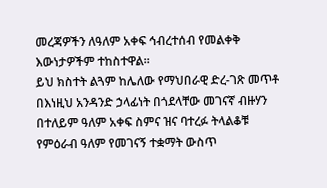መረጃዎችን ለዓለም አቀፍ ኅብረተሰብ የመልቀቅ እውነታዎችም ተከስተዋል።
ይህ ክስተት ልጓም ከሌለው የማህበራዊ ድረ-ገጽ መጥቶ በእነዚህ አንዳንድ ኃላፊነት በጎደላቸው መገናኛ ብዙሃን በተለይም ዓለም አቀፍ ስምና ዝና ባተረፉ ትላልቆቹ የምዕራብ ዓለም የመገናኝ ተቋማት ውስጥ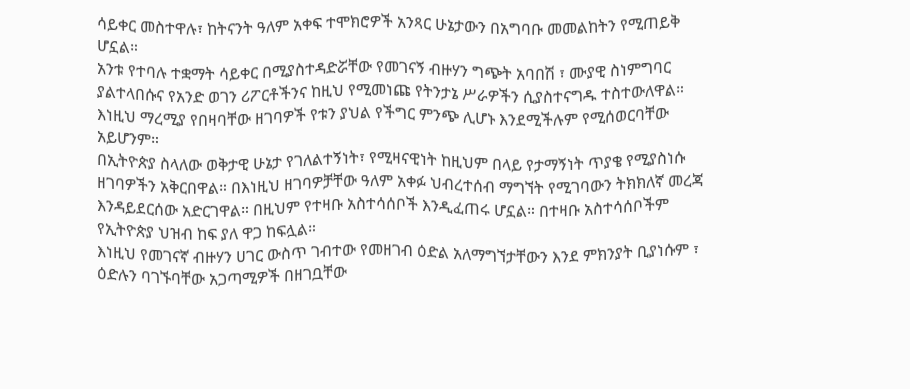ሳይቀር መስተዋሉ፣ ከትናንት ዓለም አቀፍ ተሞክሮዎች አንጻር ሁኔታውን በአግባቡ መመልከትን የሚጠይቅ ሆኗል።
አንቱ የተባሉ ተቋማት ሳይቀር በሚያስተዳድሯቸው የመገናኝ ብዙሃን ግጭት አባበሽ ፣ ሙያዊ ስነምግባር ያልተላበሱና የአንድ ወገን ሪፖርቶችንና ከዚህ የሚመነጩ የትንታኔ ሥራዎችን ሲያስተናግዱ ተስተውለዋል። እነዚህ ማረሚያ የበዛባቸው ዘገባዎች የቱን ያህል የችግር ምንጭ ሊሆኑ እንደሚችሉም የሚሰወርባቸው አይሆንም።
በኢትዮጵያ ስላለው ወቅታዊ ሁኔታ የገለልተኝነት፣ የሚዛናዊነት ከዚህም በላይ የታማኝነት ጥያቄ የሚያስነሱ ዘገባዎችን አቅርበዋል። በእነዚህ ዘገባዎቻቸው ዓለም አቀፉ ህብረተሰብ ማግኘት የሚገባውን ትክክለኛ መረጃ እንዳይደርሰው አድርገዋል። በዚህም የተዛቡ አስተሳሰቦች እንዲፈጠሩ ሆኗል። በተዛቡ አስተሳሰቦችም የኢትዮጵያ ህዝብ ከፍ ያለ ዋጋ ከፍሏል።
እነዚህ የመገናኛ ብዙሃን ሀገር ውስጥ ገብተው የመዘገብ ዕድል አለማግኘታቸውን እንደ ምክንያት ቢያነሱም ፣ ዕድሉን ባገኙባቸው አጋጣሚዎች በዘገቧቸው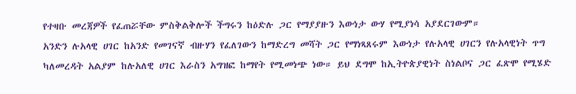የተዛቡ መረጃዎች የፈጠሯቸው ምስቅልቅሎች ችግሩን ከዕድሉ ጋር የማያያዙን እውነታ ውሃ የሚያነሳ አያደርገውም።
አንድን ሉአላዊ ሀገር ከአንድ የመገናኛ ብዙሃን የፈለገውን ከማድረግ መሻት ጋር የማነጻጸሩም እውነታ የሉአላዊ ሀገርን የሉአላዊነት ጥግ ካለመረዳት አልያም ከሉአለዊ ሀገር እራስን አግዝፎ ከማየት የሚመነጭ ነው። ይህ ደግሞ ከኢትዮጵያዊነት ስነልቦና ጋር ፈጽሞ የሚሄድ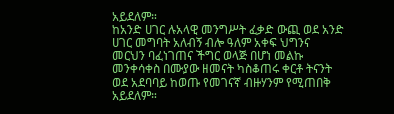አይደለም።
ከአንድ ሀገር ሉአላዊ መንግሥት ፈቃድ ውጪ ወደ አንድ ሀገር መግባት አለብኝ ብሎ ዓለም አቀፍ ህግንና መርህን ባፈነገጠና ችግር ወላጅ በሆነ መልኩ መንቀሳቀስ በሙያው ዘመናት ካስቆጠሩ ቀርቶ ትናንት ወደ አደባባይ ከወጡ የመገናኛ ብዙሃንም የሚጠበቅ አይደለም።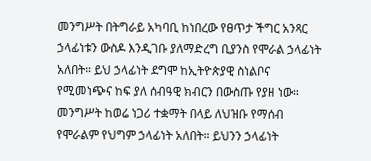መንግሥት በትግራይ አካባቢ ከነበረው የፀጥታ ችግር አንጻር ኃላፊነቱን ውስዶ እንዲገቡ ያለማድረግ ቢያንስ የሞራል ኃላፊነት አለበት። ይህ ኃላፊነት ደግሞ ከኢትዮጵያዊ ስነልቦና የሚመነጭና ከፍ ያለ ሰብዓዊ ክብርን በውስጡ የያዘ ነው።
መንግሥት ከወሬ ነጋሪ ተቋማት በላይ ለህዝቡ የማሰብ የሞራልም የህግም ኃላፊነት አለበት። ይህንን ኃላፊነት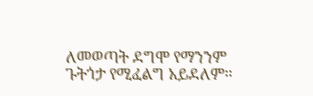ለመወጣት ደግሞ የማንንም ጉትጎታ የሚፈልግ አይደለም።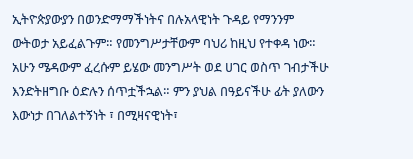ኢትዮጵያውያን በወንድማማችነትና በሉአላዊነት ጉዳይ የማንንም ውትወታ አይፈልጉም። የመንግሥታቸውም ባህሪ ከዚህ የተቀዳ ነው።
አሁን ሜዳውም ፈረሱም ይሄው መንግሥት ወደ ሀገር ወስጥ ገብታችሁ እንድትዘግቡ ዕድሉን ሰጥቷችኋል። ምን ያህል በዓይናችሁ ፊት ያለውን እውነታ በገለልተኝነት ፣ በሚዛናዊነት፣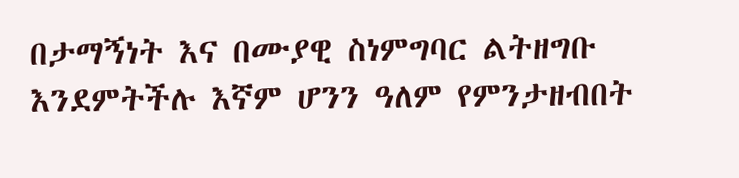በታማኝነት እና በሙያዊ ስነምግባር ልትዘግቡ እንደምትችሉ እኛም ሆንን ዓለም የምንታዘብበት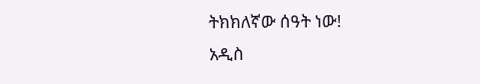ትክክለኛው ሰዓት ነው!
አዲስ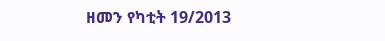ዘመን የካቲት 19/2013